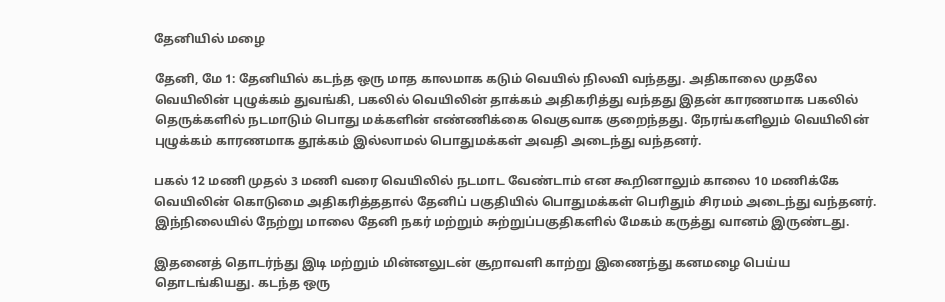தேனியில் மழை

தேனி, மே 1: தேனியில் கடந்த ஒரு மாத காலமாக கடும் வெயில் நிலவி வந்தது. அதிகாலை முதலே வெயிலின் புழுக்கம் துவங்கி, பகலில் வெயிலின் தாக்கம் அதிகரித்து வந்தது இதன் காரணமாக பகலில் தெருக்களில் நடமாடும் பொது மக்களின் எண்ணிக்கை வெகுவாக குறைந்தது. நேரங்களிலும் வெயிலின் புழுக்கம் காரணமாக தூக்கம் இல்லாமல் பொதுமக்கள் அவதி அடைந்து வந்தனர்.

பகல் 12 மணி முதல் 3 மணி வரை வெயிலில் நடமாட வேண்டாம் என கூறினாலும் காலை 10 மணிக்கே வெயிலின் கொடுமை அதிகரித்ததால் தேனிப் பகுதியில் பொதுமக்கள் பெரிதும் சிரமம் அடைந்து வந்தனர். இந்நிலையில் நேற்று மாலை தேனி நகர் மற்றும் சுற்றுப்பகுதிகளில் மேகம் கருத்து வானம் இருண்டது.

இதனைத் தொடர்ந்து இடி மற்றும் மின்னலுடன் சூறாவளி காற்று இணைந்து கனமழை பெய்ய தொடங்கியது. கடந்த ஒரு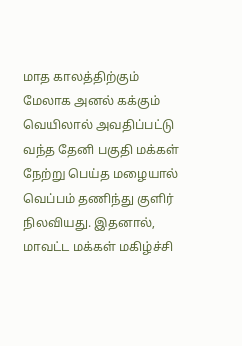மாத காலத்திற்கும் மேலாக அனல் கக்கும் வெயிலால் அவதிப்பட்டு வந்த தேனி பகுதி மக்கள் நேற்று பெய்த மழையால் வெப்பம் தணிந்து குளிர் நிலவியது. இதனால், மாவட்ட மக்கள் மகிழ்ச்சி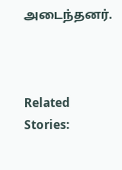அடைந்தனர்.



Related Stories: